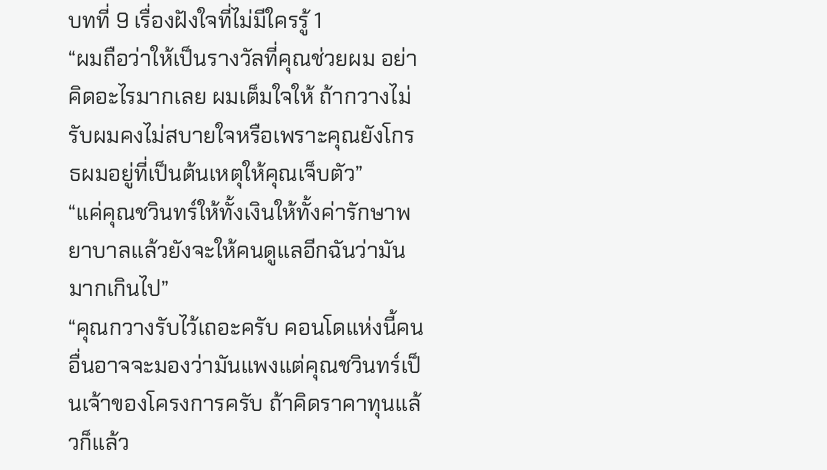บทที่ 9 เรื่องฝังใจที่ไม่มีใครรู้ 1
“ผมถือว่าให้เป็นรางวัลที่คุณช่วยผม อย่าคิดอะไรมากเลย ผมเต็มใจให้ ถ้ากวางไม่รับผมคงไม่สบายใจหรือเพราะคุณยังโกรธผมอยู่ที่เป็นต้นเหตุให้คุณเจ็บตัว”
“แค่คุณชวินทร์ให้ทั้งเงินให้ทั้งค่ารักษาพยาบาลแล้วยังจะให้คนดูแลอีกฉันว่ามันมากเกินไป”
“คุณกวางรับไว้เถอะครับ คอนโดแห่งนี้คนอื่นอาจจะมองว่ามันแพงแต่คุณชวินทร์เป็นเจ้าของโครงการครับ ถ้าคิดราคาทุนแล้วก็แล้ว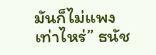มันก็ไม่แพงเท่าไหร่” ธนัช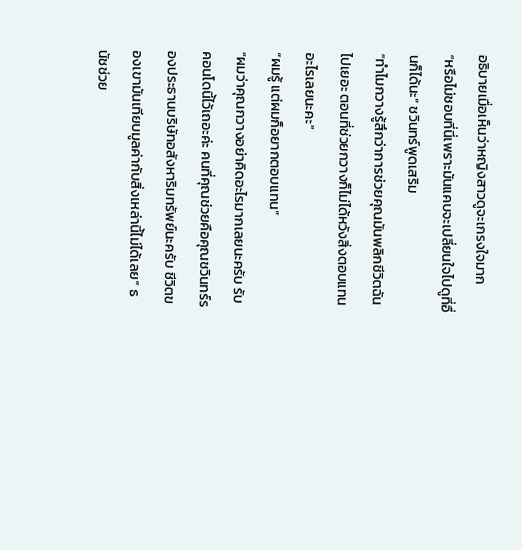อธิบายเมื่อเห็นว่าหญิงสาวดูจะเกรงใจมาก
“หรือไม่ชอบที่นี่เพราะมันแคบจะเปลี่ยนใจไปดูที่อื่นก็ได้นะ” ชวินทร์พูดเสริม
“ทำไมกวางรู้สึกว่าการช่วยคุณมันพลิกชีวิตฉันไปเยอะ ตอนที่ช่วยกวางก็ไม่ได้หวังสิ่งตอบแทนอะไรเลยนะคะ”
“ผมรู้ แต่ผมก็อยากตอบแทน”
“ผมว่าคุณกวางอย่าคิดอะไรมากเลยนะครับ รับคอนโดนี้ไว้เถอะค่ะ คนที่คุณช่วยคือคุณชวินทร์รองประธานบริษัทอสังหาริมทรัพย์นะครับ ชีวิตของเขามันเทียบมูลค่ากับสิ่งเหล่านี้ไม่ได้เลย” ธนัชช่วย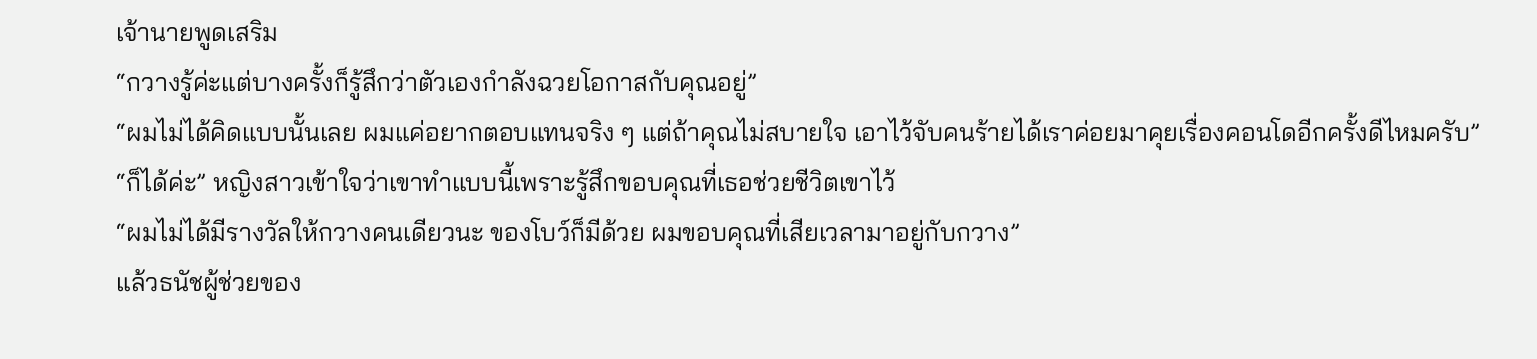เจ้านายพูดเสริม
“กวางรู้ค่ะแต่บางครั้งก็รู้สึกว่าตัวเองกำลังฉวยโอกาสกับคุณอยู่”
“ผมไม่ได้คิดแบบนั้นเลย ผมแค่อยากตอบแทนจริง ๆ แต่ถ้าคุณไม่สบายใจ เอาไว้จับคนร้ายได้เราค่อยมาคุยเรื่องคอนโดอีกครั้งดีไหมครับ”
“ก็ได้ค่ะ” หญิงสาวเข้าใจว่าเขาทำแบบนี้เพราะรู้สึกขอบคุณที่เธอช่วยชีวิตเขาไว้
“ผมไม่ได้มีรางวัลให้กวางคนเดียวนะ ของโบว์ก็มีด้วย ผมขอบคุณที่เสียเวลามาอยู่กับกวาง”
แล้วธนัชผู้ช่วยของ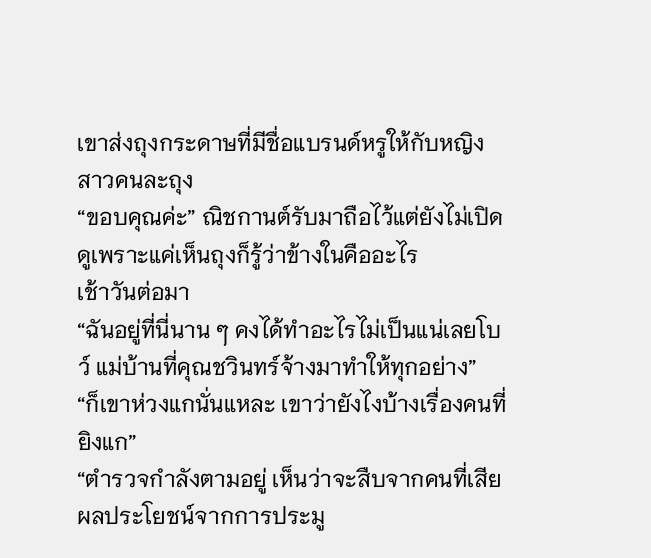เขาส่งถุงกระดาษที่มีชื่อแบรนด์หรูให้กับหญิงสาวคนละถุง
“ขอบคุณค่ะ” ณิชกานต์รับมาถือไว้แต่ยังไม่เปิดดูเพราะแค่เห็นถุงก็รู้ว่าข้างในคืออะไร
เช้าวันต่อมา
“ฉันอยู่ที่นี่นาน ๆ คงได้ทำอะไรไม่เป็นแน่เลยโบว์ แม่บ้านที่คุณชวินทร์จ้างมาทำให้ทุกอย่าง”
“ก็เขาห่วงแกนั่นแหละ เขาว่ายังไงบ้างเรื่องคนที่ยิงแก”
“ตำรวจกำลังตามอยู่ เห็นว่าจะสืบจากคนที่เสียผลประโยชน์จากการประมู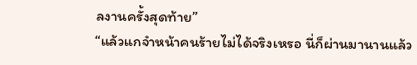ลงานครั้งสุดท้าย”
“แล้วแกจำหน้าคนร้ายไม่ได้จริงเหรอ นี่ก็ผ่านมานานแล้ว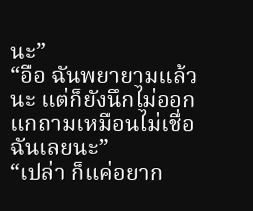นะ”
“อือ ฉันพยายามแล้วนะ แต่ก็ยังนึกไม่ออก แกถามเหมือนไม่เชื่อฉันเลยนะ”
“เปล่า ก็แค่อยาก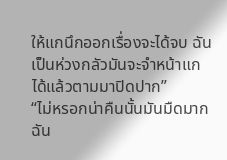ให้แกนึกออกเรื่องจะได้จบ ฉันเป็นห่วงกลัวมันจะจำหน้าแกได้แล้วตามมาปิดปาก”
“ไม่หรอกน่าคืนนั้นมันมืดมากฉัน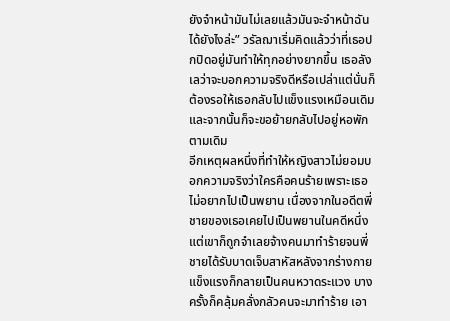ยังจำหน้ามันไม่เลยแล้วมันจะจำหน้าฉันได้ยังไงล่ะ” วรัลฌาเริ่มคิดแล้วว่าที่เธอปกปิดอยู่มันทำให้ทุกอย่างยากขึ้น เธอลังเลว่าจะบอกความจริงดีหรือเปล่าแต่นั่นก็ต้องรอให้เธอกลับไปแข็งแรงเหมือนเดิมและจากนั้นก็จะขอย้ายกลับไปอยู่หอพักตามเดิม
อีกเหตุผลหนึ่งที่ทำให้หญิงสาวไม่ยอมบอกความจริงว่าใครคือคนร้ายเพราะเธอไม่อยากไปเป็นพยาน เนื่องจากในอดีตพี่ชายของเธอเคยไปเป็นพยานในคดีหนึ่งแต่เขาก็ถูกจำเลยจ้างคนมาทำร้ายจนพี่ชายได้รับบาดเจ็บสาหัสหลังจากร่างกายแข็งแรงก็กลายเป็นคนหวาดระแวง บางครั้งก็คลุ้มคลั่งกลัวคนจะมาทำร้าย เอา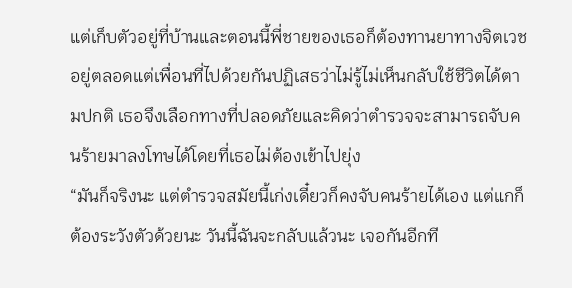แต่เก็บตัวอยู่ที่บ้านและตอนนี้พี่ชายของเธอก็ต้องทานยาทางจิตเวชอยู่ตลอดแต่เพื่อนที่ไปด้วยกันปฏิเสธว่าไม่รู้ไม่เห็นกลับใช้ชีวิตได้ตามปกติ เธอจึงเลือกทางที่ปลอดภัยและคิดว่าตำรวจจะสามารถจับคนร้ายมาลงโทษได้โดยที่เธอไม่ต้องเข้าไปยุ่ง
“มันก็จริงนะ แต่ตำรวจสมัยนี้เก่งเดี๋ยวก็คงจับคนร้ายได้เอง แต่แกก็ต้องระวังตัวด้วยนะ วันนี้ฉันจะกลับแล้วนะ เจอกันอีกที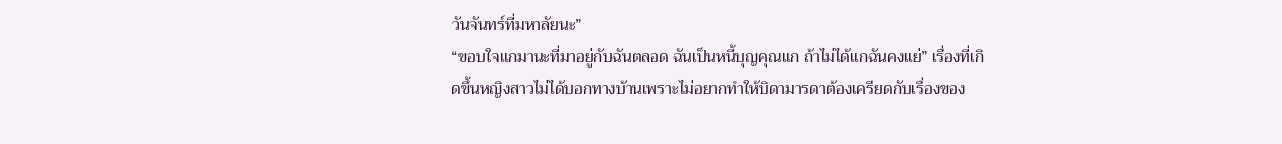วันจันทร์ที่มหาลัยนะ”
“ขอบใจแกมานะที่มาอยู่กับฉันตลอด ฉันเป็นหนี้บุญคุณแก ถ้าไม่ได้แกฉันคงแย่” เรื่องที่เกิดขึ้นหญิงสาวไม่ได้บอกทางบ้านเพราะไม่อยากทำให้บิดามารดาต้องเครียดกับเรื่องของ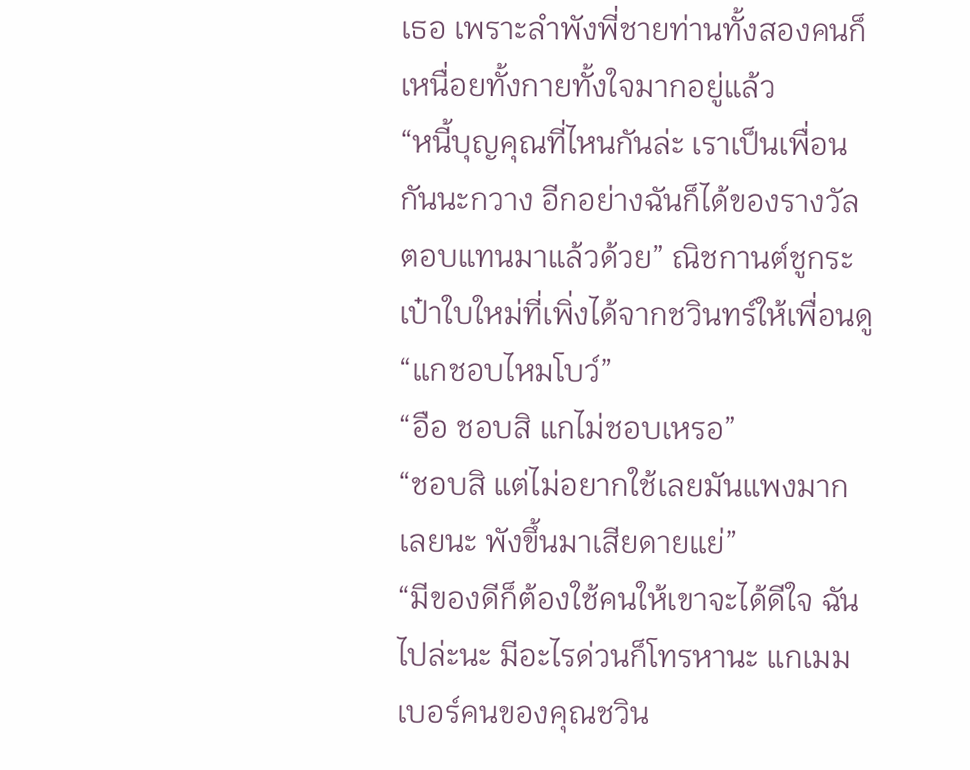เธอ เพราะลำพังพี่ชายท่านทั้งสองคนก็เหนื่อยทั้งกายทั้งใจมากอยู่แล้ว
“หนี้บุญคุณที่ไหนกันล่ะ เราเป็นเพื่อนกันนะกวาง อีกอย่างฉันก็ได้ของรางวัลตอบแทนมาแล้วด้วย” ณิชกานต์ชูกระเป๋าใบใหม่ที่เพิ่งได้จากชวินทร์ให้เพื่อนดู
“แกชอบไหมโบว์”
“อือ ชอบสิ แกไม่ชอบเหรอ”
“ชอบสิ แต่ไม่อยากใช้เลยมันแพงมากเลยนะ พังขึ้นมาเสียดายแย่”
“มีของดีก็ต้องใช้คนให้เขาจะได้ดีใจ ฉันไปล่ะนะ มีอะไรด่วนก็โทรหานะ แกเมมเบอร์คนของคุณชวิน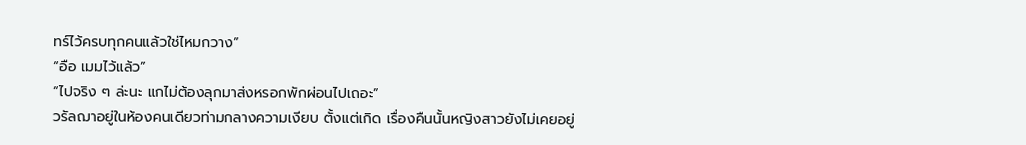ทร์ไว้ครบทุกคนแล้วใช่ไหมกวาง”
“อือ เมมไว้แล้ว”
“ไปจริง ๆ ล่ะนะ แกไม่ต้องลุกมาส่งหรอกพักผ่อนไปเถอะ”
วรัลฌาอยู่ในห้องคนเดียวท่ามกลางความเงียบ ตั้งแต่เกิด เรื่องคืนนั้นหญิงสาวยังไม่เคยอยู่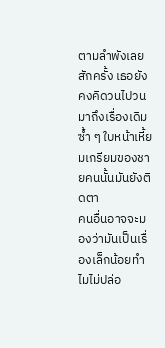ตามลำพังเลยสักครั้ง เธอยังคงคิดวนไปวนมาถึงเรื่องเดิมซ้ำ ๆ ใบหน้าเหี้ยมเกรียมของชายคนนั้นมันยังติดตา
คนอื่นอาจจะมองว่ามันเป็นเรื่องเล็กน้อยทำไมไม่ปล่อ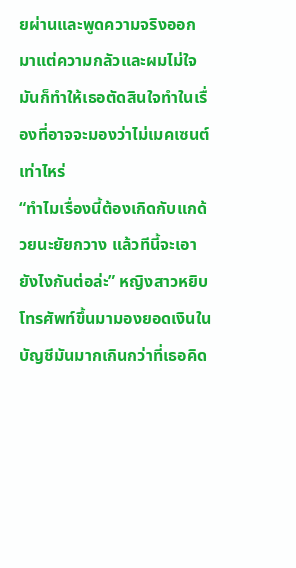ยผ่านและพูดความจริงออกมาแต่ความกลัวและผมไม่ใจมันก็ทำให้เธอตัดสินใจทำในเรื่องที่อาจจะมองว่าไม่เมคเซนต์เท่าไหร่
“ทำไมเรื่องนี้ต้องเกิดกับแกด้วยนะยัยกวาง แล้วทีนี้จะเอายังไงกันต่อล่ะ” หญิงสาวหยิบโทรศัพท์ขึ้นมามองยอดเงินในบัญชีมันมากเกินกว่าที่เธอคิด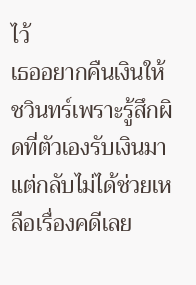ไว้
เธออยากคืนเงินให้ชวินทร์เพราะรู้สึกผิดที่ตัวเองรับเงินมาแต่กลับไม่ได้ช่วยเหลือเรื่องคดีเลย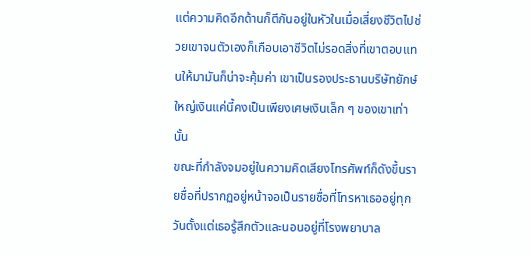แต่ความคิดอีกด้านก็ตีกันอยู่ในหัวในเมื่อเสี่ยงชีวิตไปช่วยเขาจนตัวเองก็เกือบเอาชีวิตไม่รอดสิ่งที่เขาตอบแทนให้มามันก็น่าจะคุ้มค่า เขาเป็นรองประธานบริษัทยักษ์ใหญ่เงินแค่นี้คงเป็นเพียงเศษเงินเล็ก ๆ ของเขาเท่านั้น
ขณะที่กำลังจมอยู่ในความคิดเสียงโทรศัพท์ก็ดังขึ้นรายชื่อที่ปรากฏอยู่หน้าจอเป็นรายชื่อที่โทรหาเธออยู่ทุกวันตั้งแต่เธอรู้สึกตัวและนอนอยู่ที่โรงพยาบาล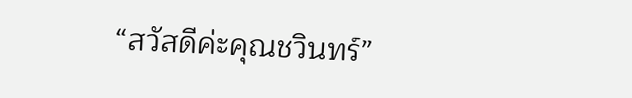“สวัสดีค่ะคุณชวินทร์”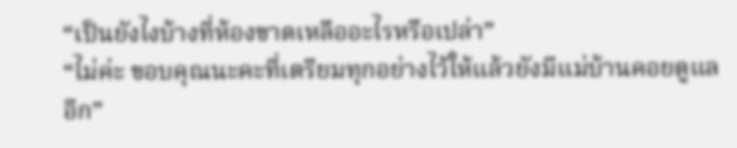“เป็นยังไงบ้างที่ห้องขาดเหลืออะไรหรือเปล่า”
“ไม่ค่ะ ขอบคุณนะคะที่เตรียมทุกอย่างไว้ให้แล้วยังมีแม่บ้านคอยดูแลอีก”